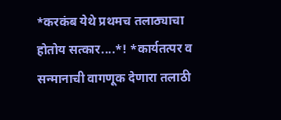*करकंब येथे प्रथमच तलाठ्याचा होतोय सत्कार....*! *कार्यतत्पर व सन्मानाची वागणूक देणारा तलाठी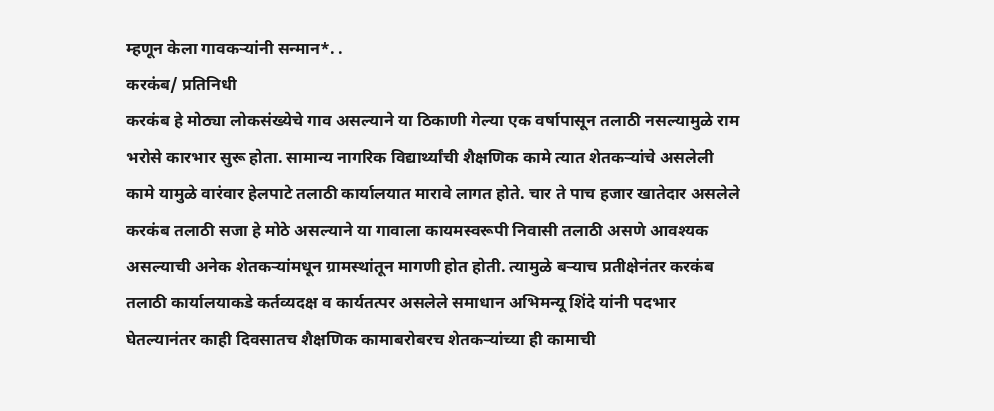म्हणून केला गावकऱ्यांनी सन्मान*. .
करकंब/ प्रतिनिधी
करकंब हे मोठ्या लोकसंख्येचे गाव असल्याने या ठिकाणी गेल्या एक वर्षापासून तलाठी नसल्यामुळे राम भरोसे कारभार सुरू होता. सामान्य नागरिक विद्यार्थ्यांची शैक्षणिक कामे त्यात शेतकऱ्यांचे असलेली कामे यामुळे वारंवार हेलपाटे तलाठी कार्यालयात मारावे लागत होते. चार ते पाच हजार खातेदार असलेले करकंब तलाठी सजा हे मोठे असल्याने या गावाला कायमस्वरूपी निवासी तलाठी असणे आवश्यक असल्याची अनेक शेतकऱ्यांमधून ग्रामस्थांतून मागणी होत होती. त्यामुळे बऱ्याच प्रतीक्षेनंतर करकंब तलाठी कार्यालयाकडे कर्तव्यदक्ष व कार्यतत्पर असलेले समाधान अभिमन्यू शिंदे यांनी पदभार घेतल्यानंतर काही दिवसातच शैक्षणिक कामाबरोबरच शेतकऱ्यांच्या ही कामाची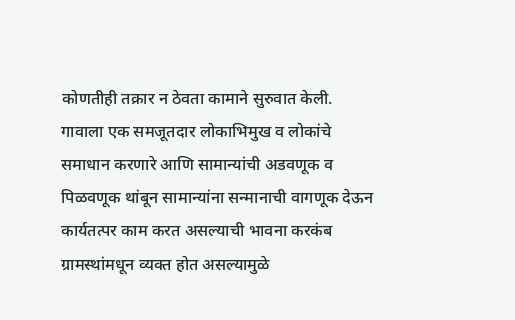कोणतीही तक्रार न ठेवता कामाने सुरुवात केली. गावाला एक समजूतदार लोकाभिमुख व लोकांचे समाधान करणारे आणि सामान्यांची अडवणूक व पिळवणूक थांबून सामान्यांना सन्मानाची वागणूक देऊन कार्यतत्पर काम करत असल्याची भावना करकंब ग्रामस्थांमधून व्यक्त होत असल्यामुळे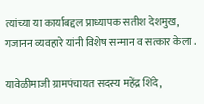त्यांच्या या कार्याबद्दल प्राध्यापक सतीश देशमुख, गजानन व्यवहारे यांनी विशेष सन्मान व सत्कार केला .

यावेळीमाजी ग्रामपंचायत सदस्य महेंद्र शिंदे,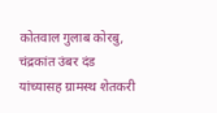कोतवाल गुलाब कोरबु, चंद्रकांत उंबर दंड यांच्यासह ग्रामस्थ शेतकरी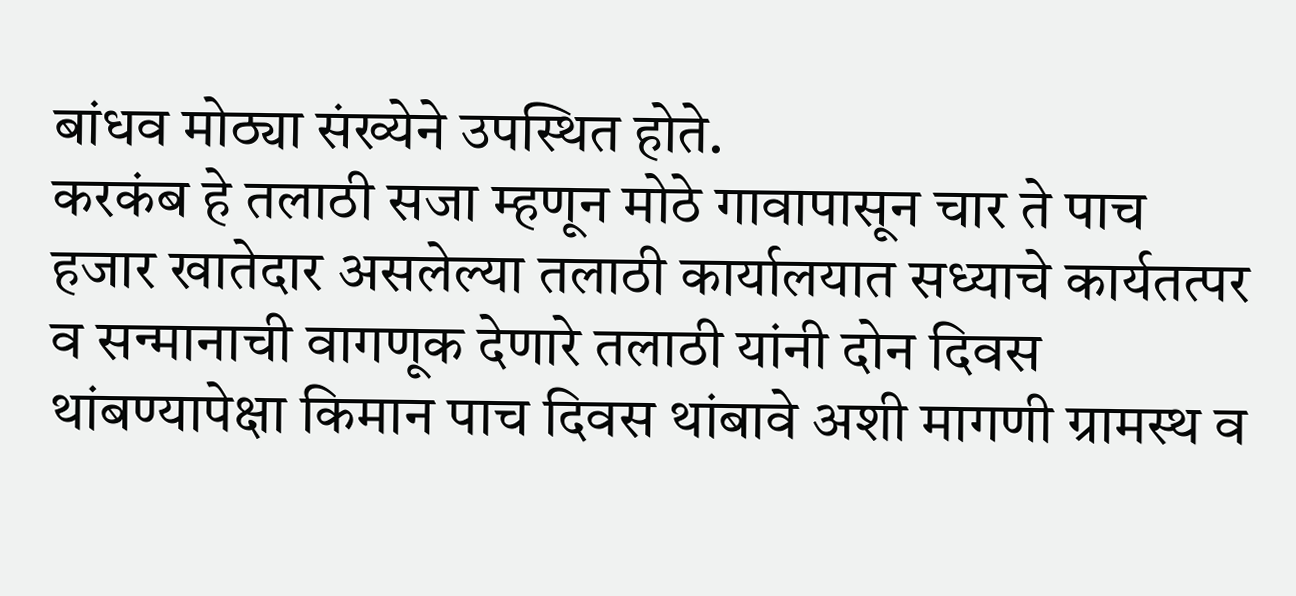बांधव मोठ्या संख्येने उपस्थित होते.
करकंब हे तलाठी सजा म्हणून मोठे गावापासून चार ते पाच हजार खातेदार असलेल्या तलाठी कार्यालयात सध्याचे कार्यतत्पर व सन्मानाची वागणूक देणारे तलाठी यांनी दोन दिवस थांबण्यापेक्षा किमान पाच दिवस थांबावे अशी मागणी ग्रामस्थ व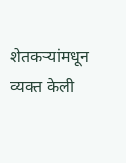शेतकऱ्यांमधून व्यक्त केली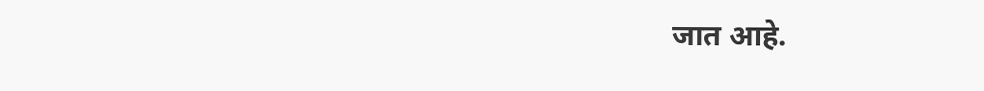जात आहे.